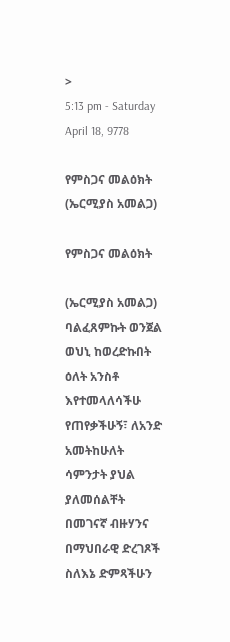>
5:13 pm - Saturday April 18, 9778

የምስጋና መልዕክት (ኤርሚያስ አመልጋ)

የምስጋና መልዕክት

(ኤርሚያስ አመልጋ)
ባልፈጸምኩት ወንጀል ወህኒ ከወረድኩበት ዕለት አንስቶ እየተመላለሳችሁ የጠየቃችሁኝ፣ ለአንድ አመትከሁለት ሳምንታት ያህል ያለመሰልቸት በመገናኛ ብዙሃንና በማህበራዊ ድረገጾች ስለእኔ ድምጻችሁን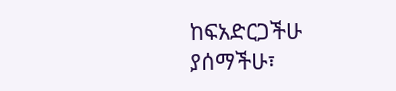ከፍአድርጋችሁ ያሰማችሁ፣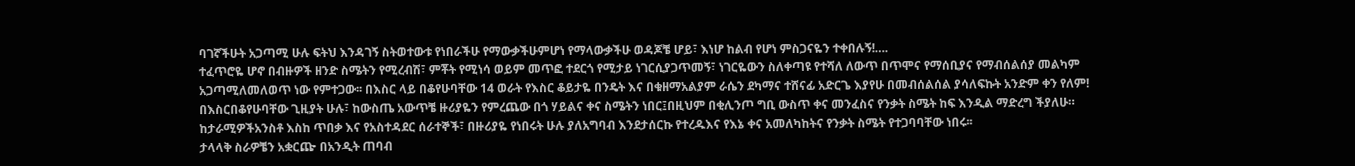ባገኛችሁት አጋጣሚ ሁሉ ፍትህ እንዳገኝ ስትወተውቱ የነበራችሁ የማውቃችሁምሆነ የማላውቃችሁ ወዳጆቼ ሆይ፣ እነሆ ከልብ የሆነ ምስጋናዬን ተቀበሉኝ!….
ተፈጥሮዬ ሆኖ በብዙዎች ዘንድ ስሜትን የሚረብሽ፣ ምቾት የሚነሳ ወይም መጥፎ ተደርጎ የሚታይ ነገርሲያጋጥመኝ፣ ነገርዬውን ስለቀጣዩ የተሻለ ለውጥ በጥሞና የማሰቢያና የማብሰልሰያ መልካም አጋጣሚለመለወጥ ነው የምተጋው፡፡ በእስር ላይ በቆየሁባቸው 14 ወራት የእስር ቆይታዬ በንዴት እና በቁዘማአልያም ራሴን ደካማና ተሸናፊ አድርጌ እያየሁ በመብሰልሰል ያሳለፍኩት አንድም ቀን የለም!
በእስርበቆየሁባቸው ጊዚያት ሁሉ፣ ከውስጤ አውጥቼ ዙሪያዬን የምረጨው በጎ ሃይልና ቀና ስሜትን ነበር፤በዚህም በቂሊንጦ ግቢ ውስጥ ቀና መንፈስና የንቃት ስሜት ከፍ እንዲል ማድረግ ችያለሁ። ከታራሚዎችአንስቶ እስከ ጥበቃ እና የአስተዳደር ሰራተኞች፣ በዙሪያዬ የነበሩት ሁሉ ያለአግባብ እንደታሰርኩ የተረዱእና የእኔ ቀና አመለካከትና የንቃት ስሜት የተጋባባቸው ነበሩ፡፡
ታላላቅ ስራዎቼን አቋርጬ በአንዲት ጠባብ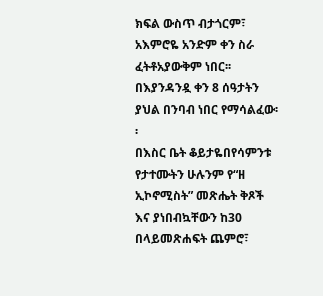ክፍል ውስጥ ብታጎርም፣ አእምሮዬ አንድም ቀን ስራ ፈትቶአያውቅም ነበር፡፡ በእያንዳንዷ ቀን 8 ሰዓታትን ያህል በንባብ ነበር የማሳልፈው፡፡
በእስር ቤት ቆይታዬበየሳምንቱ የታተሙትን ሁሉንም የ“ዘ ኢኮኖሚስት” መጽሔት ቅጾች እና ያነበብኳቸውን ከ30 በላይመጽሐፍት ጨምሮ፣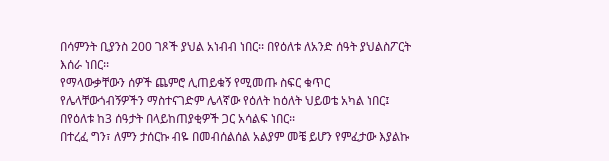በሳምንት ቢያንስ 200 ገጾች ያህል አነብብ ነበር፡፡ በየዕለቱ ለአንድ ሰዓት ያህልስፖርት እሰራ ነበር፡፡
የማላውቃቸውን ሰዎች ጨምሮ ሊጠይቁኝ የሚመጡ ስፍር ቁጥር የሌላቸውጎብኝዎችን ማስተናገድም ሌላኛው የዕለት ከዕለት ህይወቴ አካል ነበር፤ በየዕለቱ ከ3 ሰዓታት በላይከጠያቂዎች ጋር አሳልፍ ነበር፡፡
በተረፈ ግን፣ ለምን ታሰርኩ ብዬ በመብሰልሰል አልያም መቼ ይሆን የምፈታው እያልኩ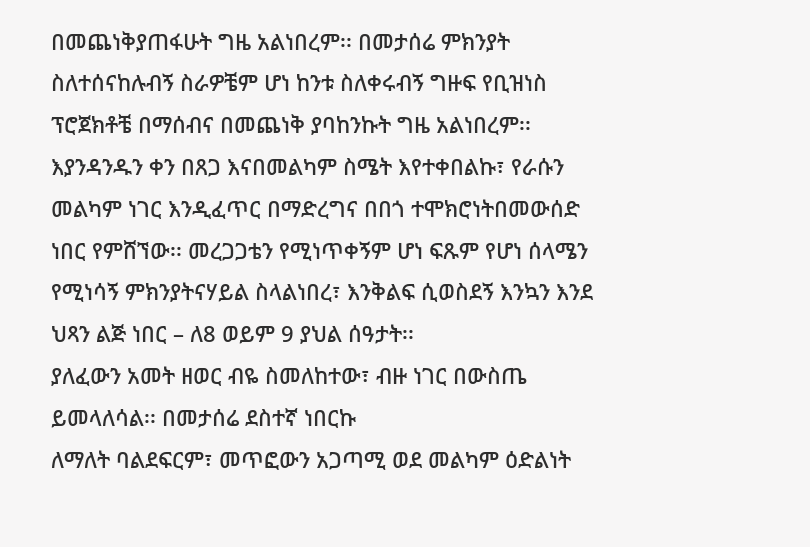በመጨነቅያጠፋሁት ግዜ አልነበረም፡፡ በመታሰሬ ምክንያት ስለተሰናከሉብኝ ስራዎቼም ሆነ ከንቱ ስለቀሩብኝ ግዙፍ የቢዝነስ ፕሮጀክቶቼ በማሰብና በመጨነቅ ያባከንኩት ግዜ አልነበረም፡፡
እያንዳንዱን ቀን በጸጋ እናበመልካም ስሜት እየተቀበልኩ፣ የራሱን መልካም ነገር እንዲፈጥር በማድረግና በበጎ ተሞክሮነትበመውሰድ ነበር የምሸኘው፡፡ መረጋጋቴን የሚነጥቀኝም ሆነ ፍጹም የሆነ ሰላሜን የሚነሳኝ ምክንያትናሃይል ስላልነበረ፣ እንቅልፍ ሲወስደኝ እንኳን እንደ ህጻን ልጅ ነበር – ለ8 ወይም 9 ያህል ሰዓታት፡፡
ያለፈውን አመት ዘወር ብዬ ስመለከተው፣ ብዙ ነገር በውስጤ ይመላለሳል፡፡ በመታሰሬ ደስተኛ ነበርኩ
ለማለት ባልደፍርም፣ መጥፎውን አጋጣሚ ወደ መልካም ዕድልነት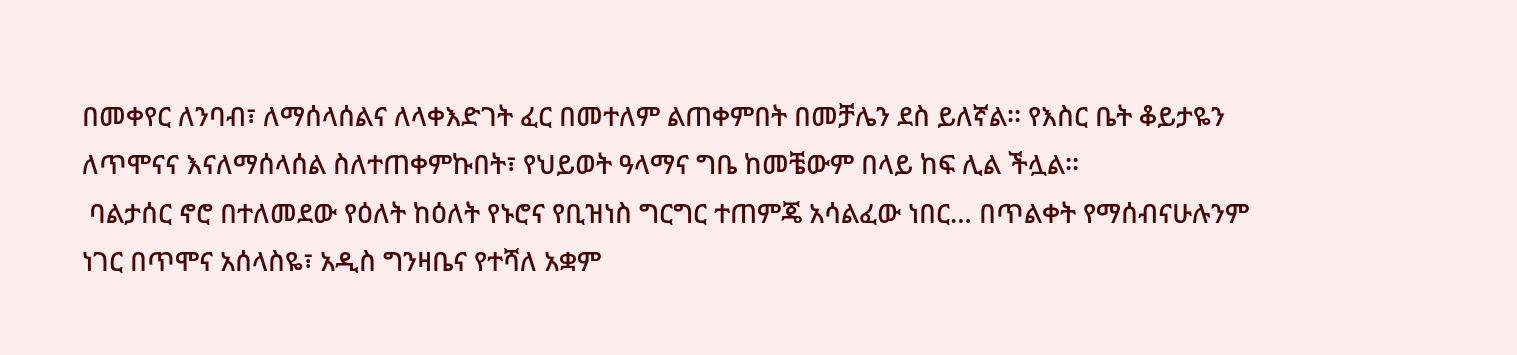በመቀየር ለንባብ፣ ለማሰላሰልና ለላቀእድገት ፈር በመተለም ልጠቀምበት በመቻሌን ደስ ይለኛል፡፡ የእስር ቤት ቆይታዬን ለጥሞናና እናለማሰላሰል ስለተጠቀምኩበት፣ የህይወት ዓላማና ግቤ ከመቼውም በላይ ከፍ ሊል ችሏል፡፡
 ባልታሰር ኖሮ በተለመደው የዕለት ከዕለት የኑሮና የቢዝነስ ግርግር ተጠምጄ አሳልፈው ነበር… በጥልቀት የማሰብናሁሉንም ነገር በጥሞና አሰላስዬ፣ አዲስ ግንዛቤና የተሻለ አቋም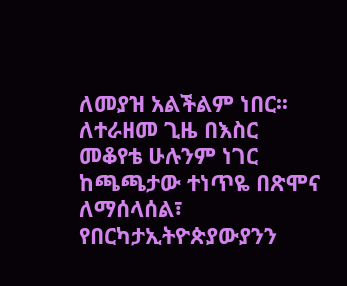ለመያዝ አልችልም ነበር፡፡
ለተራዘመ ጊዜ በእስር መቆየቴ ሁሉንም ነገር ከጫጫታው ተነጥዬ በጽሞና ለማሰላሰል፣ የበርካታኢትዮጵያውያንን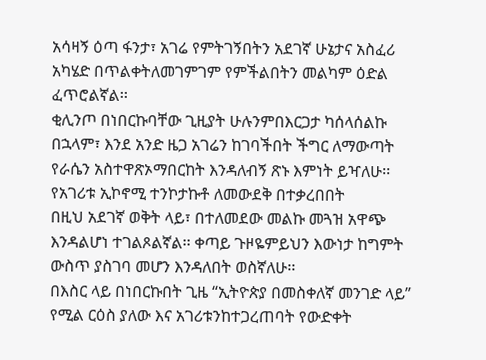አሳዛኝ ዕጣ ፋንታ፣ አገሬ የምትገኝበትን አደገኛ ሁኔታና አስፈሪ አካሄድ በጥልቀትለመገምገም የምችልበትን መልካም ዕድል ፈጥሮልኛል፡፡
ቂሊንጦ በነበርኩባቸው ጊዚያት ሁሉንምበእርጋታ ካሰላሰልኩ በኋላም፣ እንደ አንድ ዜጋ አገሬን ከገባችበት ችግር ለማውጣት የራሴን አስተዋጽኦማበርከት እንዳለብኝ ጽኑ እምነት ይዣለሁ፡፡
የአገሪቱ ኢኮኖሚ ተንኮታኩቶ ለመውደቅ በተቃረበበት
በዚህ አደገኛ ወቅት ላይ፣ በተለመደው መልኩ መጓዝ አዋጭ እንዳልሆነ ተገልጾልኛል፡፡ ቀጣይ ጉዞዬምይህን እውነታ ከግምት ውስጥ ያስገባ መሆን እንዳለበት ወስኛለሁ፡፡
በእስር ላይ በነበርኩበት ጊዜ “ኢትዮጵያ በመስቀለኛ መንገድ ላይ” የሚል ርዕስ ያለው እና አገሪቱንከተጋረጠባት የውድቀት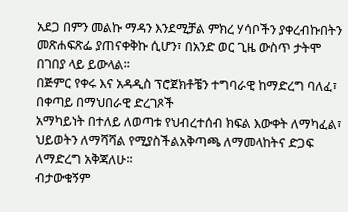አደጋ በምን መልኩ ማዳን እንደሚቻል ምክረ ሃሳቦችን ያቀረብኩበትን መጽሐፍጽፌ ያጠናቀቅኩ ሲሆን፣ በአንድ ወር ጊዜ ውስጥ ታትሞ በገበያ ላይ ይውላል፡፡
በጅምር የቀሩ እና አዳዲስ ፕሮጀክቶቼን ተግባራዊ ከማድረግ ባለፈ፣ በቀጣይ በማህበራዊ ድረገጾች
አማካይነት በተለይ ለወጣቱ የህብረተሰብ ክፍል እውቀት ለማካፈል፣ ህይወትን ለማሻሻል የሚያስችልአቅጣጫ ለማመላከትና ድጋፍ ለማድረግ አቅጃለሁ፡፡
ብታውቁኝም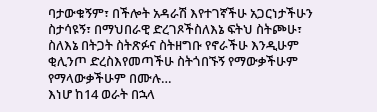ባታውቁኝም፣ በችሎት አዳራሽ እየተገኛችሁ አጋርነታችሁን ስታሳዩኝ፣ በማህበራዊ ድረገጾችስለእኔ ፍትህ ስትጮሁ፣ ስለእኔ በትጋት ስትጽፉና ስትዘግቡ የኖራችሁ እንዲሁም ቂሊንጦ ድረስእየመጣችሁ ስትጎበኙኝ የማውቃችሁም የማላውቃችሁም በሙሉ…
እነሆ ከ14 ወራት በኋላ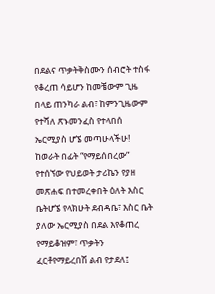በደልና ጥቃትቅስሙን ሰብሮት ተስፋ የቆረጠ ሳይሆን ከመቼውም ጊዜ በላይ ጠንካራ ልብ፣ ከምንጊዜውም የተሻለ ጽኑመንፈስ የተላበሰ ኤርሚያስ ሆኜ መጣሁላችሁ!
ከወራት በፊት “የማይሰበረው” የተሰኘው የህይወት ታሪኬን የያዘ መጽሐፍ በተመረቀበት ዕለት እስር ቤትሆኜ የላክሁት ደብዳቤ፣ እስር ቤት ያለው ኤርሚያስ በደል እየቆጠረ የማይቆዝም፣ ጥቃትን ፈርቶየማይረበሽ ልብ የታደለ፤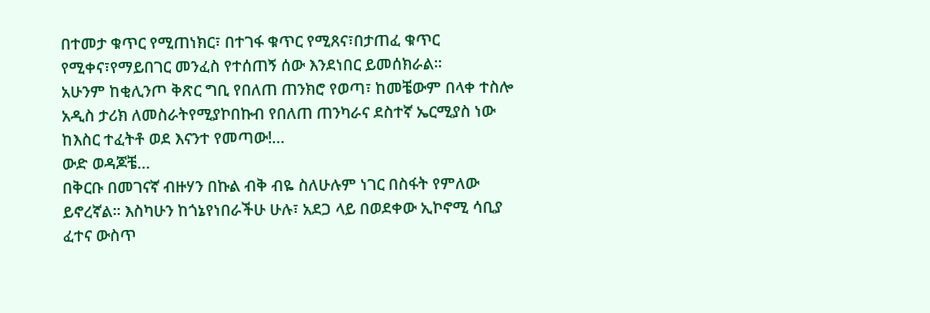በተመታ ቁጥር የሚጠነክር፣ በተገፋ ቁጥር የሚጸና፣በታጠፈ ቁጥር የሚቀና፣የማይበገር መንፈስ የተሰጠኝ ሰው እንደነበር ይመሰክራል፡፡
አሁንም ከቂሊንጦ ቅጽር ግቢ የበለጠ ጠንክሮ የወጣ፣ ከመቼውም በላቀ ተስሎ አዲስ ታሪክ ለመስራትየሚያኮበኩብ የበለጠ ጠንካራና ደስተኛ ኤርሚያስ ነው ከእስር ተፈትቶ ወደ እናንተ የመጣው!…
ውድ ወዳጆቼ…
በቅርቡ በመገናኛ ብዙሃን በኩል ብቅ ብዬ ስለሁሉም ነገር በስፋት የምለው ይኖረኛል፡፡ እስካሁን ከጎኔየነበራችሁ ሁሉ፣ አደጋ ላይ በወደቀው ኢኮኖሚ ሳቢያ ፈተና ውስጥ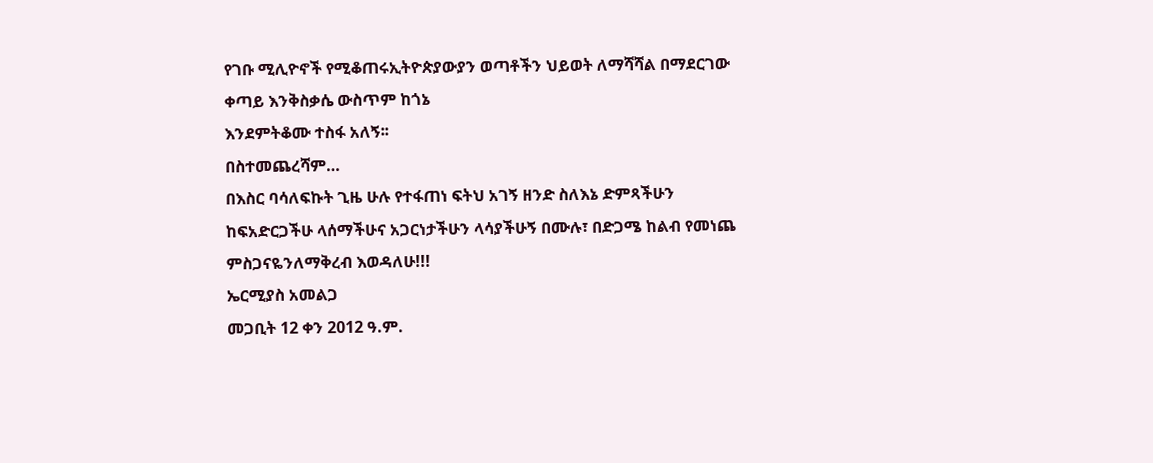የገቡ ሚሊዮኖች የሚቆጠሩኢትዮጵያውያን ወጣቶችን ህይወት ለማሻሻል በማደርገው ቀጣይ እንቅስቃሴ ውስጥም ከጎኔ
እንደምትቆሙ ተስፋ አለኝ፡፡
በስተመጨረሻም…
በእስር ባሳለፍኩት ጊዜ ሁሉ የተፋጠነ ፍትህ አገኝ ዘንድ ስለእኔ ድምጻችሁን ከፍአድርጋችሁ ላሰማችሁና አጋርነታችሁን ላሳያችሁኝ በሙሉ፣ በድጋሜ ከልብ የመነጨ ምስጋናዬንለማቅረብ እወዳለሁ!!!
ኤርሚያስ አመልጋ
መጋቢት 12 ቀን 2012 ዓ.ም.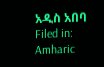አዲስ አበባ
Filed in: Amharic